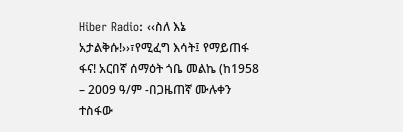Hiber Radio: ‹‹ስለ እኔ አታልቅሱ!››፣የሚፈግ እሳት፤ የማይጠፋ ፋና! አርበኛ ሰማዕት ጎቤ መልኬ (ከ1958 – 2009 ዓ/ም -በጋዜጠኛ ሙሉቀን ተስፋው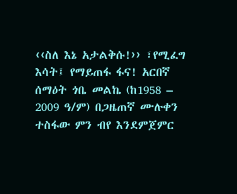‹‹ስለ እኔ አታልቅሱ!›› ፣የሚፈግ እሳት፤ የማይጠፋ ፋና! አርበኛ ሰማዕት ጎቤ መልኬ (ከ1958 – 2009 ዓ/ም) በጋዜጠኛ ሙሉቀን ተስፋው ምን ብየ እንደምጀምር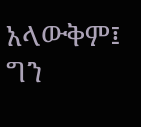አላውቅም፤ ግን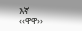እኛ ‹‹ዋዋ››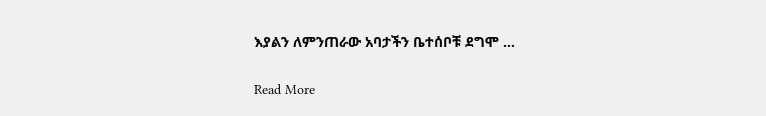እያልን ለምንጠራው አባታችን ቤተሰቦቹ ደግሞ …

Read More